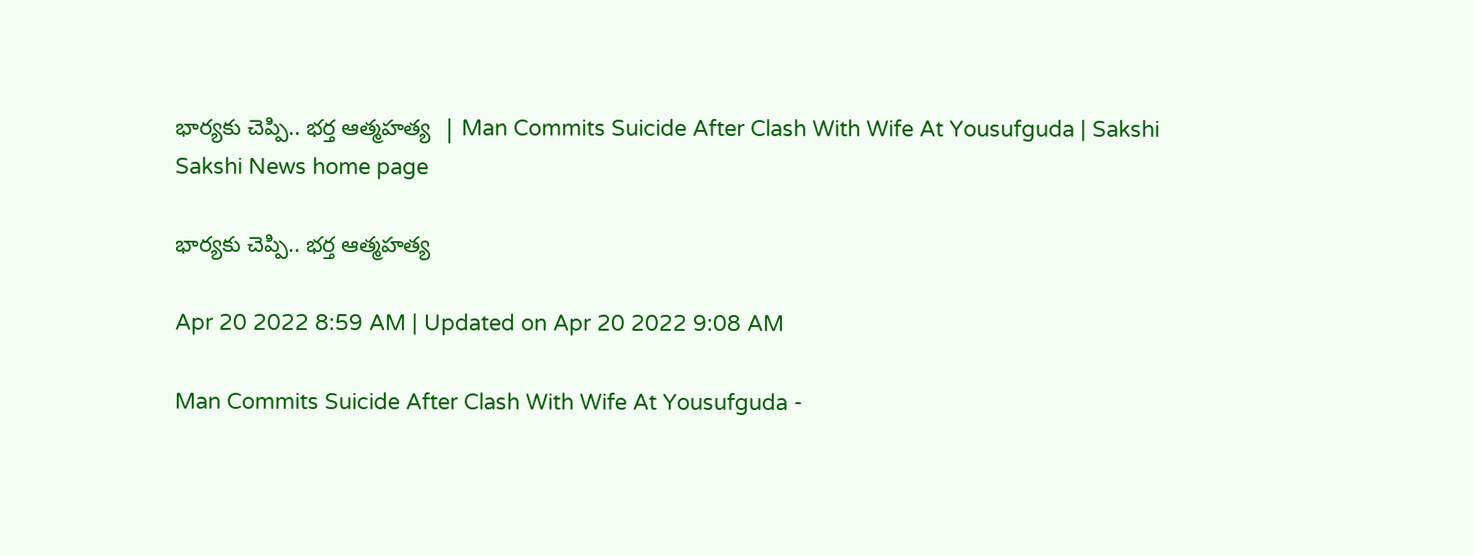భార్యకు చెప్పి.. భర్త ఆత్మహత్య  | Man Commits Suicide After Clash With Wife At Yousufguda | Sakshi
Sakshi News home page

భార్యకు చెప్పి.. భర్త ఆత్మహత్య

Apr 20 2022 8:59 AM | Updated on Apr 20 2022 9:08 AM

Man Commits Suicide After Clash With Wife At Yousufguda -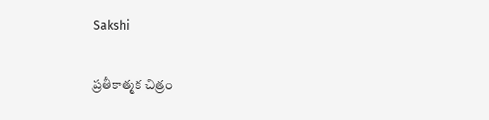Sakshi

ప్రతీకాత్మక చిత్రం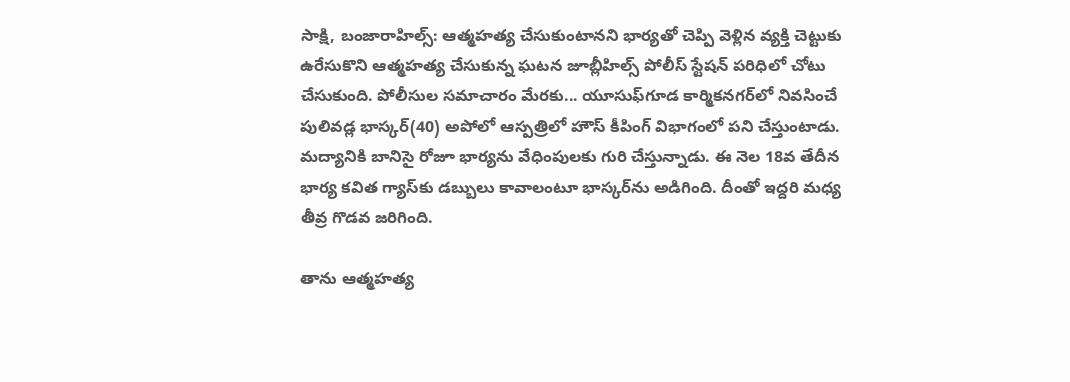సాక్షి, బంజారాహిల్స్‌: ఆత్మహత్య చేసుకుంటానని భార్యతో చెప్పి వెళ్లిన వ్యక్తి చెట్టుకు ఉరేసుకొని ఆత్మహత్య చేసుకున్న ఘటన జూబ్లీహిల్స్‌ పోలీస్‌ స్టేషన్‌ పరిధిలో చోటు చేసుకుంది. పోలీసుల సమాచారం మేరకు... యూసుఫ్‌గూడ కార్మికనగర్‌లో నివసించే పులివడ్ల భాస్కర్‌(40) అపోలో ఆస్పత్రిలో హౌస్‌ కీపింగ్‌ విభాగంలో పని చేస్తుంటాడు. మద్యానికి బానిసై రోజూ భార్యను వేధింపులకు గురి చేస్తున్నాడు. ఈ నెల 18వ తేదీన భార్య కవిత గ్యాస్‌కు డబ్బులు కావాలంటూ భాస్కర్‌ను అడిగింది. దీంతో ఇద్దరి మధ్య తీవ్ర గొడవ జరిగింది.

తాను ఆత్మహత్య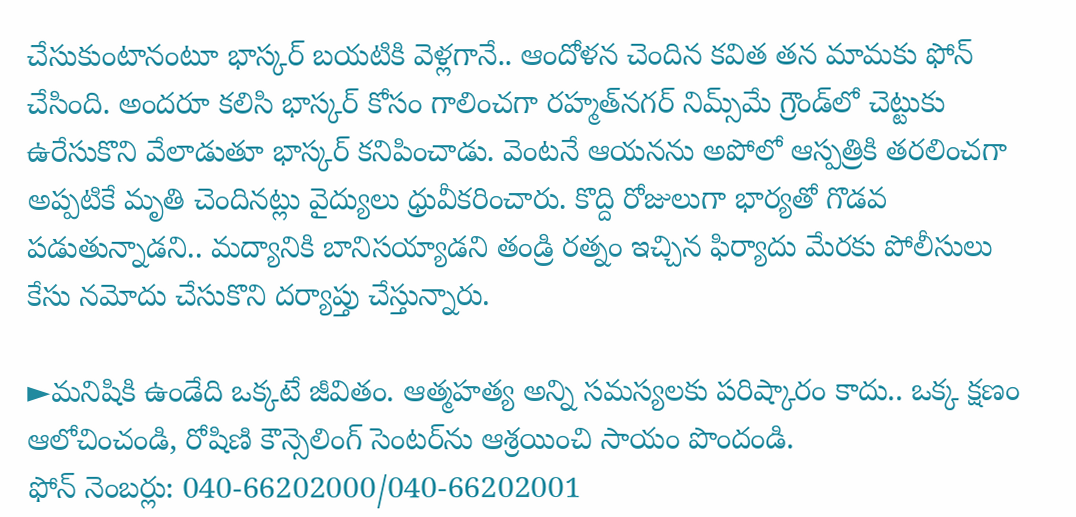చేసుకుంటానంటూ భాస్కర్‌ బయటికి వెళ్లగానే.. ఆందోళన చెందిన కవిత తన మామకు ఫోన్‌ చేసింది. అందరూ కలిసి భాస్కర్‌ కోసం గాలించగా రహ్మత్‌నగర్‌ నిమ్స్‌మే గ్రౌండ్‌లో చెట్టుకు ఉరేసుకొని వేలాడుతూ భాస్కర్‌ కనిపించాడు. వెంటనే ఆయనను అపోలో ఆస్పత్రికి తరలించగా అప్పటికే మృతి చెందినట్లు వైద్యులు ధ్రువీకరించారు. కొద్ది రోజులుగా భార్యతో గొడవ పడుతున్నాడని.. మద్యానికి బానిసయ్యాడని తండ్రి రత్నం ఇచ్చిన ఫిర్యాదు మేరకు పోలీసులు కేసు నమోదు చేసుకొని దర్యాప్తు చేస్తున్నారు.

►మనిషికి ఉండేది ఒక్కటే జీవితం. ఆత్మహత్య అన్ని సమస్యలకు పరిష్కారం కాదు.. ఒక్క క్షణం ఆలోచించండి, రోషిణి కౌన్సెలింగ్‌ సెంటర్‌ను ఆశ్రయించి సాయం పొందండి.
ఫోన్‌ నెంబర్లు: 040-66202000/040-66202001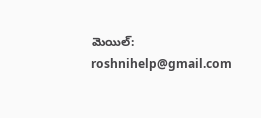మెయిల్: roshnihelp@gmail.com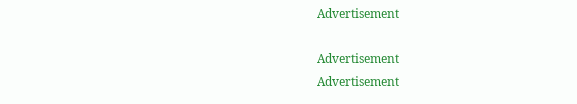Advertisement

Advertisement
Advertisement